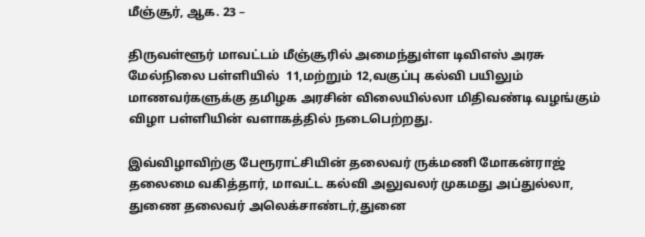மீஞ்சூர், ஆக. 23 –

திருவள்ளூர் மாவட்டம் மீஞ்சூரில் அமைந்துள்ள டிவிஎஸ் அரசு மேல்நிலை பள்ளியில்  11,மற்றும் 12,வகுப்பு கல்வி பயிலும் மாணவர்களுக்கு தமிழக அரசின் விலையில்லா மிதிவண்டி வழங்கும் விழா பள்ளியின் வளாகத்தில் நடைபெற்றது.

இவ்விழாவிற்கு பேரூராட்சியின் தலைவர் ருக்மணி மோகன்ராஜ் தலைமை வகித்தார், மாவட்ட கல்வி அலுவலர் முகமது அப்துல்லா, துணை தலைவர் அலெக்சாண்டர்,துனை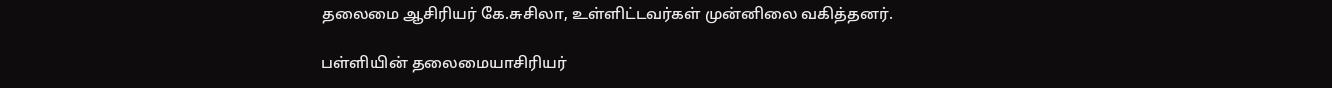தலைமை ஆசிரியர் கே.சுசிலா, உள்ளிட்டவர்கள் முன்னிலை வகித்தனர்.

பள்ளியின் தலைமையாசிரியர்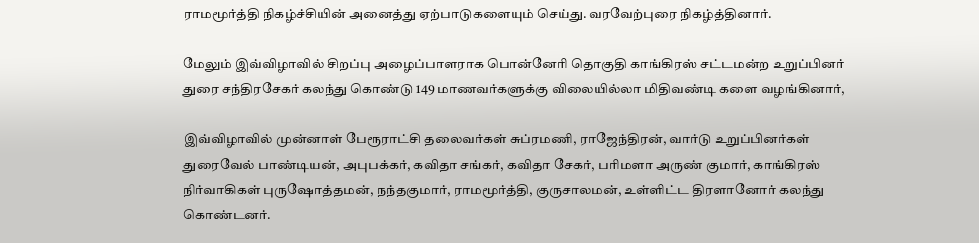ராமமூர்த்தி நிகழ்ச்சியின் அனைத்து ஏற்பாடுகளையும் செய்து. வரவேற்புரை நிகழ்த்தினார்.

மேலும் இவ்விழாவில் சிறப்பு அழைப்பாளராக பொன்னேரி தொகுதி காங்கிரஸ் சட்டமன்ற உறுப்பினர் துரை சந்திரசேகர் கலந்து கொண்டு 149 மாணவர்களுக்கு விலையில்லா மிதிவண்டி களை வழங்கினார்,

இவ்விழாவில் முன்னாள் பேரூராட்சி தலைவர்கள் சுப்ரமணி, ராஜேந்திரன், வார்டு உறுப்பினர்கள் துரைவேல் பாண்டியன், அபுபக்கர், கவிதா சங்கர், கவிதா சேகர், பரிமளா அருண் குமார், காங்கிரஸ் நிர்வாகிகள் புருஷோத்தமன், நந்தகுமார், ராமமூர்த்தி, குருசாலமன், உள்ளிட்ட திரளானோர் கலந்து கொண்டனர்.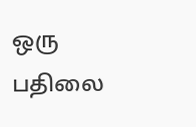ஒரு பதிலை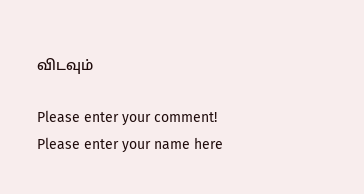விடவும்

Please enter your comment!
Please enter your name here